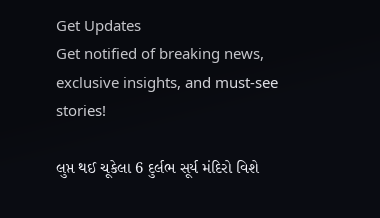Get Updates
Get notified of breaking news, exclusive insights, and must-see stories!

લુપ્ત થઈ ચૂકેલા 6 દુર્લભ સૂર્ય મંદિરો વિશે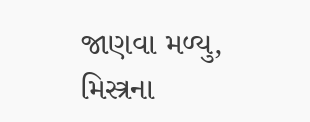જાણવા મળ્યુ, મિસ્ત્રના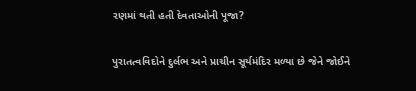રણમાં થતી હતી દેવતાઓની પૂજા?

પુરાતત્વવિદોને દુર્લભ અને પ્રાચીન સૂર્યમંદિર મળ્યા છે જેને જોઈને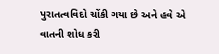પુરાતત્વવિદો ચોંકી ગયા છે અને હવે એ વાતની શોધ કરી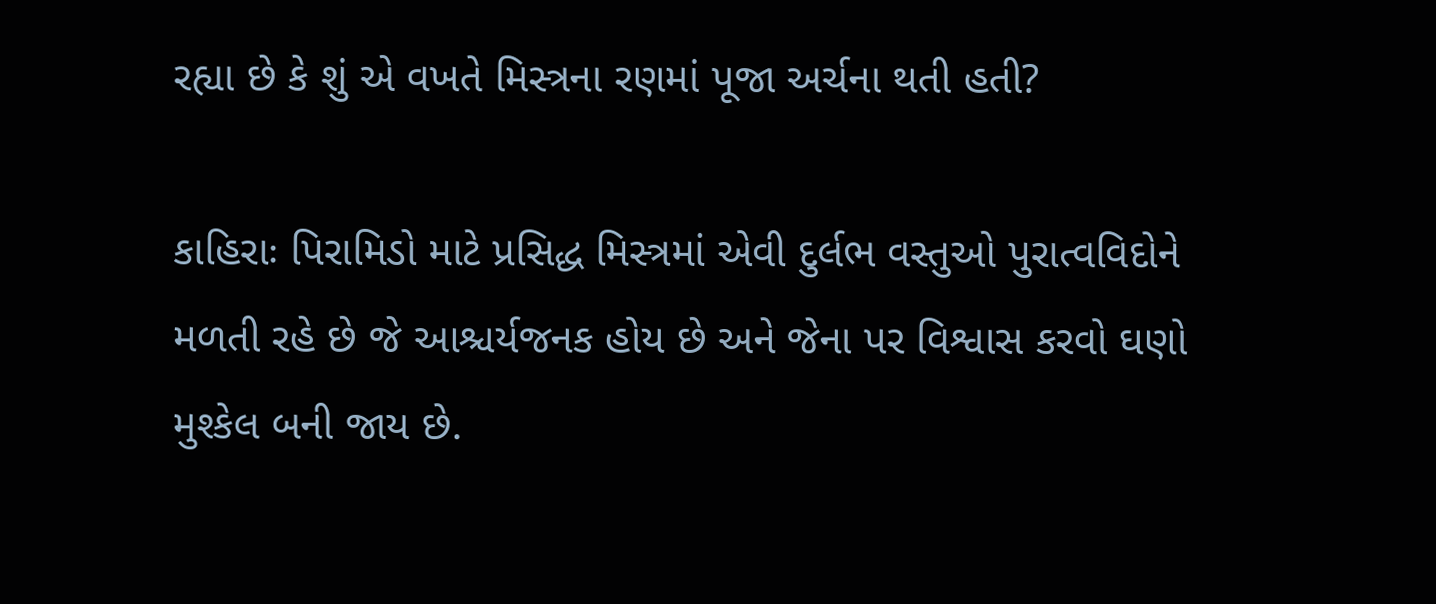રહ્યા છે કે શું એ વખતે મિસ્ત્રના રણમાં પૂજા અર્ચના થતી હતી?

કાહિરાઃ પિરામિડો માટે પ્રસિદ્ધ મિસ્ત્રમાં એવી દુર્લભ વસ્તુઓ પુરાત્વવિદોને મળતી રહે છે જે આશ્ચર્યજનક હોય છે અને જેના પર વિશ્વાસ કરવો ઘણો મુશ્કેલ બની જાય છે.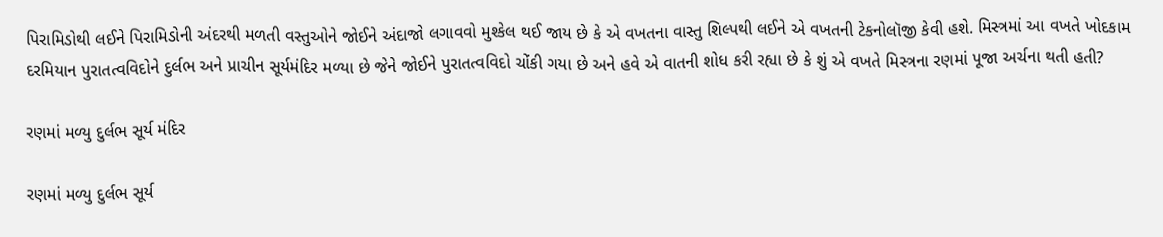પિરામિડોથી લઈને પિરામિડોની અંદરથી મળતી વસ્તુઓને જોઈને અંદાજો લગાવવો મુશ્કેલ થઈ જાય છે કે એ વખતના વાસ્તુ શિલ્પથી લઈને એ વખતની ટેકનોલૉજી કેવી હશે. મિસ્ત્રમાં આ વખતે ખોદકામ દરમિયાન પુરાતત્વવિદોને દુર્લભ અને પ્રાચીન સૂર્યમંદિર મળ્યા છે જેને જોઈને પુરાતત્વવિદો ચોંકી ગયા છે અને હવે એ વાતની શોધ કરી રહ્યા છે કે શું એ વખતે મિસ્ત્રના રણમાં પૂજા અર્ચના થતી હતી?

રણમાં મળ્યુ દુર્લભ સૂર્ય મંદિર

રણમાં મળ્યુ દુર્લભ સૂર્ય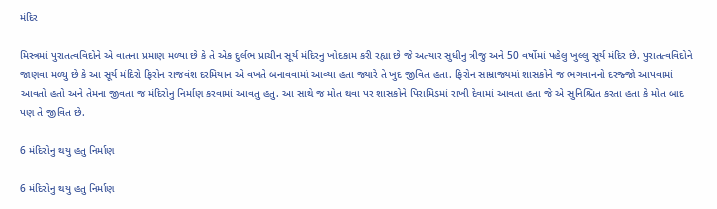મંદિર

મિસ્ત્રમાં પુરાતત્વવિદોને એ વાતના પ્રમાણ મળ્યા છે કે તે એક દુર્લભ પ્રાચીન સૂર્ય મંદિરનુ ખોદકામ કરી રહ્યા છે જે અત્યાર સુધીનુ ત્રીજુ અને 50 વર્ષોમાં પહેલુ ખુલ્લુ સૂર્ય મંદિર છે. પુરાતત્વવિદોને જાણવા મળ્યુ છે કે આ સૂર્ય મંદિરો ફિરોન રાજવંશ દરમિયાન એ વખતે બનાવવામાં આવ્યા હતા જ્યારે તે ખુદ જીવિત હતા. ફિરોન સામ્રાજ્યમાં શાસકોને જ ભગવાનનો દરજ્જો આપવામાં આવતો હતો અને તેમના જીવતા જ મંદિરોનુ નિર્માણ કરવામાં આવતુ હતુ. આ સાથે જ મોત થવા પર શાસકોને પિરામિડમાં રાખી દેવામાં આવતા હતા જે એ સુનિશ્ચિત કરતા હતા કે મોત બાદ પણ તે જીવિત છે.

6 મંદિરોનુ થયુ હતુ નિર્માણ

6 મંદિરોનુ થયુ હતુ નિર્માણ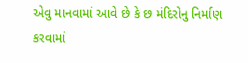એવુ માનવામાં આવે છે કે છ મંદિરોનુ નિર્માણ કરવામાં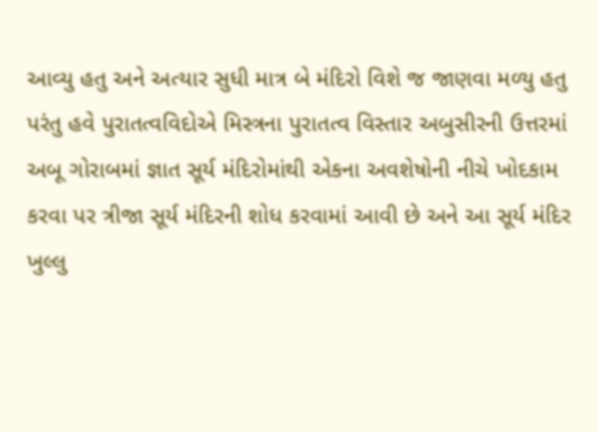આવ્યુ હતુ અને અત્યાર સુધી માત્ર બે મંદિરો વિશે જ જાણવા મળ્યુ હતુ પરંતુ હવે પુરાતત્વવિદોએ મિસ્ત્રના પુરાતત્વ વિસ્તાર અબુસીરની ઉત્તરમાં અબૂ ગોરાબમાં જ્ઞાત સૂર્ય મંદિરોમાંથી એકના અવશેષોની નીચે ખોદકામ કરવા પર ત્રીજા સૂર્ય મંદિરની શોધ કરવામાં આવી છે અને આ સૂર્ય મંદિર ખુલ્લુ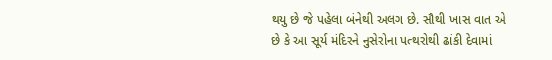થયુ છે જે પહેલા બંનેથી અલગ છે. સૌથી ખાસ વાત એ છે કે આ સૂર્ય મંદિરને નુસેરોના પત્થરોથી ઢાંકી દેવામાં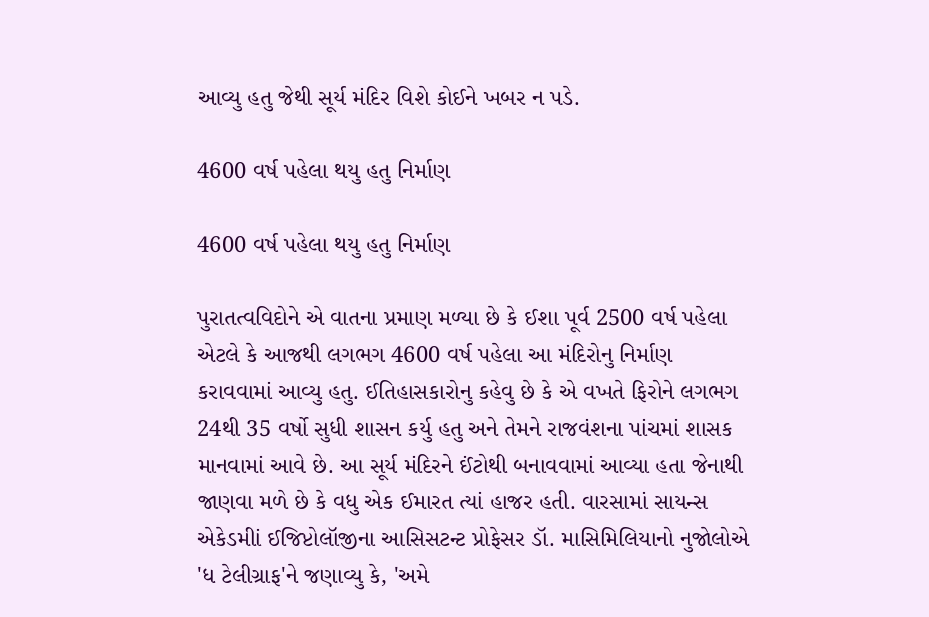આવ્યુ હતુ જેથી સૂર્ય મંદિર વિશે કોઈને ખબર ન પડે.

4600 વર્ષ પહેલા થયુ હતુ નિર્માણ

4600 વર્ષ પહેલા થયુ હતુ નિર્માણ

પુરાતત્વવિદોને એ વાતના પ્રમાણ મળ્યા છે કે ઈશા પૂર્વ 2500 વર્ષ પહેલા એટલે કે આજથી લગભગ 4600 વર્ષ પહેલા આ મંદિરોનુ નિર્માણ કરાવવામાં આવ્યુ હતુ. ઈતિહાસકારોનુ કહેવુ છે કે એ વખતે ફિરોને લગભગ 24થી 35 વર્ષો સુધી શાસન કર્યુ હતુ અને તેમને રાજવંશના પાંચમાં શાસક માનવામાં આવે છે. આ સૂર્ય મંદિરને ઈંટોથી બનાવવામાં આવ્યા હતા જેનાથી જાણવા મળે છે કે વધુ એક ઈમારત ત્યાં હાજર હતી. વારસામાં સાયન્સ એકેડમીાં ઈજિપ્ટોલૉજીના આસિસટન્ટ પ્રોફેસર ડૉ. માસિમિલિયાનો નુજોલોએ 'ધ ટેલીગ્રાફ'ને જણાવ્યુ કે, 'અમે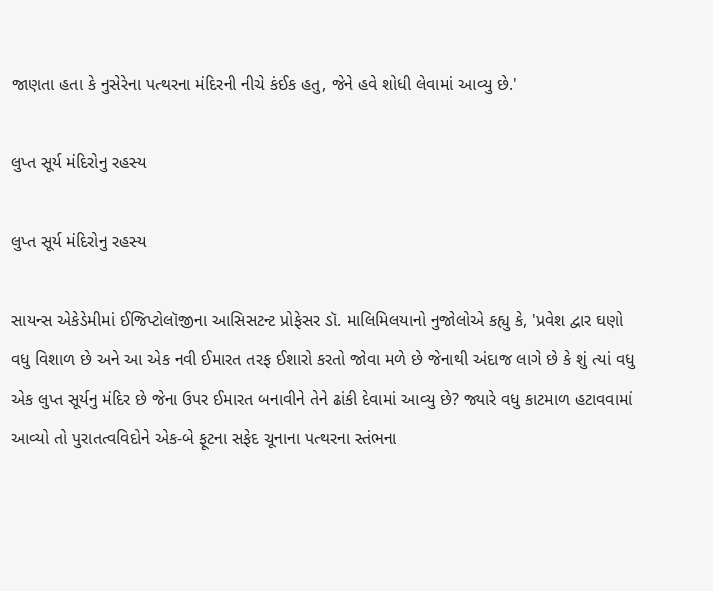જાણતા હતા કે નુસેરેના પત્થરના મંદિરની નીચે કંઈક હતુ, જેને હવે શોધી લેવામાં આવ્યુ છે.'

લુપ્ત સૂર્ય મંદિરોનુ રહસ્ય

લુપ્ત સૂર્ય મંદિરોનુ રહસ્ય

સાયન્સ એકેડેમીમાં ઈજિપ્ટોલૉજીના આસિસટન્ટ પ્રોફેસર ડૉ. માલિમિલયાનો નુજોલોએ કહ્યુ કે, 'પ્રવેશ દ્વાર ઘણો વધુ વિશાળ છે અને આ એક નવી ઈમારત તરફ ઈશારો કરતો જોવા મળે છે જેનાથી અંદાજ લાગે છે કે શું ત્યાં વધુ એક લુપ્ત સૂર્યનુ મંદિર છે જેના ઉપર ઈમારત બનાવીને તેને ઢાંકી દેવામાં આવ્યુ છે? જ્યારે વધુ કાટમાળ હટાવવામાં આવ્યો તો પુરાતત્વવિદોને એક-બે ફૂટના સફેદ ચૂનાના પત્થરના સ્તંભના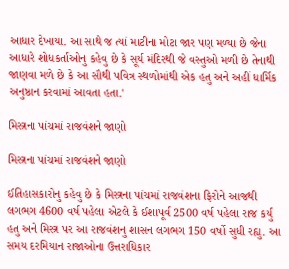આધાર દેખાયા. આ સાથે જ ત્યાં માટીના મોટા જાર પણ મળ્યા છે જેના આધારે શોધકર્તાઓનુ કહેવુ છે કે સૂર્ય મંદિરથી જે વસ્તુઓ મળી છે તેનાથી જાણવા મળે છે કે આ સૌથી પવિત્ર સ્થળોમાંથી એક હતુ અને અહીં ધાર્મિક અનુષ્ઠાન કરવામાં આવતા હતા.'

મિસ્ત્રના પાંચમાં રાજવંશને જાણો

મિસ્ત્રના પાંચમાં રાજવંશને જાણો

ઈતિહાસકારોનુ કહેવુ છે કે મિસ્ત્રના પાંચમાં રાજવંશના ફિરોને આજથી લગભગ 4600 વર્ષ પહેલા એટલે કે ઈશાપૂર્વ 2500 વર્ષ પહેલા રાજ કર્યુ હતુ અને મિસ્ત્ર પર આ રાજવંશનુ શાસન લગભગ 150 વર્ષો સુધી રહ્યુ. આ સમય દરમિયાન રાજાઓના ઉત્તરાધિકાર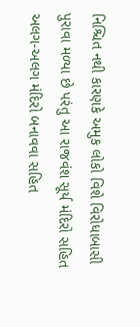નિશ્ચિત નથી કારણકે અમુક લોકો વિશે વિરોધાબાસી પુરાવા મળ્યા છે પરંતુ આ રાજવંશ સૂર્ય મંદિરો સહિત અલગ-અલગ મંદિરો બનાવવા સહિત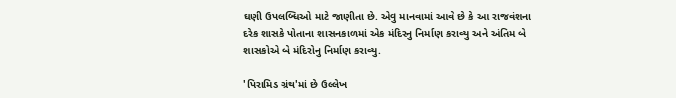ઘણી ઉપલબ્ધિઓ માટે જાણીતા છે. એવુ માનવામાં આવે છે કે આ રાજવંશના દરેક શાસકે પોતાના શાસનકાળમાં એક મંદિરનુ નિર્માણ કરાવ્યુ અને અંતિમ બે શાસકોએ બે મંદિરોનુ નિર્માણ કરાવ્યુ.

'પિરામિડ ગ્રંથ'માં છે ઉલ્લેખ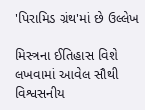'પિરામિડ ગ્રંથ'માં છે ઉલ્લેખ

મિસ્ત્રના ઈતિહાસ વિશે લખવામાં આવેલ સૌથી વિશ્વસનીય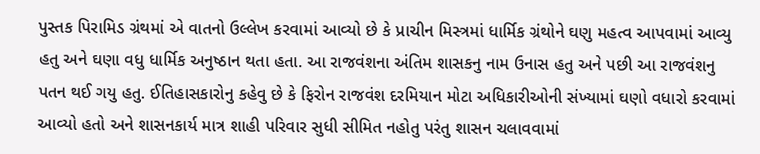પુસ્તક પિરામિડ ગ્રંથમાં એ વાતનો ઉલ્લેખ કરવામાં આવ્યો છે કે પ્રાચીન મિસ્ત્રમાં ધાર્મિક ગ્રંથોને ઘણુ મહત્વ આપવામાં આવ્યુ હતુ અને ઘણા વધુ ધાર્મિક અનુષ્ઠાન થતા હતા. આ રાજવંશના અંતિમ શાસકનુ નામ ઉનાસ હતુ અને પછી આ રાજવંશનુ પતન થઈ ગયુ હતુ. ઈતિહાસકારોનુ કહેવુ છે કે ફિરોન રાજવંશ દરમિયાન મોટા અધિકારીઓની સંખ્યામાં ઘણો વધારો કરવામાં આવ્યો હતો અને શાસનકાર્ય માત્ર શાહી પરિવાર સુધી સીમિત નહોતુ પરંતુ શાસન ચલાવવામાં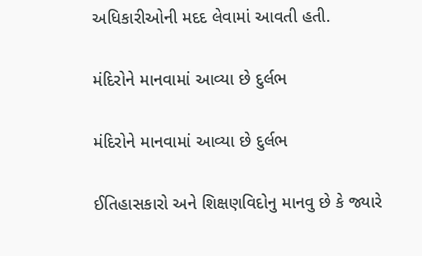અધિકારીઓની મદદ લેવામાં આવતી હતી.

મંદિરોને માનવામાં આવ્યા છે દુર્લભ

મંદિરોને માનવામાં આવ્યા છે દુર્લભ

ઈતિહાસકારો અને શિક્ષણવિદોનુ માનવુ છે કે જ્યારે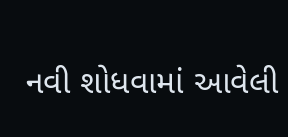નવી શોધવામાં આવેલી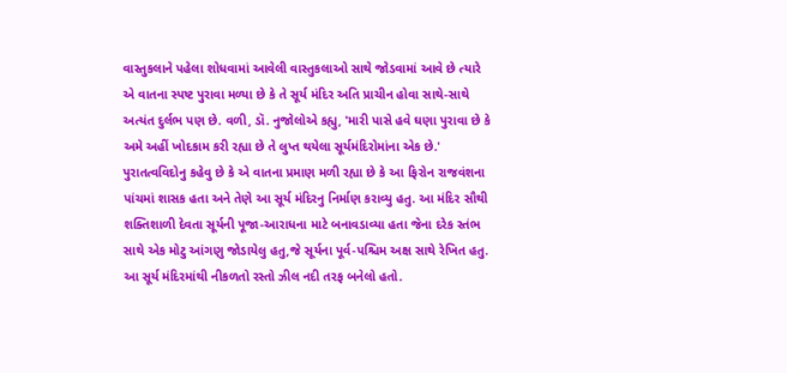વાસ્તુકલાને પહેલા શોધવામાં આવેલી વાસ્તુકલાઓ સાથે જોડવામાં આવે છે ત્યારે એ વાતના સ્પષ્ટ પુરાવા મળ્યા છે કે તે સૂર્ય મંદિર અતિ પ્રાચીન હોવા સાથે-સાથે અત્યંત દુર્લભ પણ છે. વળી, ડૉ. નુજોલોએ કહ્યુ, 'મારી પાસે હવે ઘણા પુરાવા છે કે અમે અહીં ખોદકામ કરી રહ્યા છે તે લુપ્ત થયેલા સૂર્યમંદિરોમાંના એક છે.' પુરાતત્વવિદોનુ કહેવુ છે કે એ વાતના પ્રમાણ મળી રહ્યા છે કે આ ફિરોન રાજવંશના પાંચમાં શાસક હતા અને તેણે આ સૂર્ય મંદિરનુ નિર્માણ કરાવ્યુ હતુ. આ મંદિર સૌથી શક્તિશાળી દેવતા સૂર્યની પૂજા-આરાધના માટે બનાવડાવ્યા હતા જેના દરેક સ્તંભ સાથે એક મોટુ આંગણુ જોડાયેલુ હતુ,જે સૂર્યના પૂર્વ-પશ્ચિમ અક્ષ સાથે રેખિત હતુ. આ સૂર્ય મંદિરમાંથી નીકળતો રસ્તો ઝીલ નદી તરફ બનેલો હતો.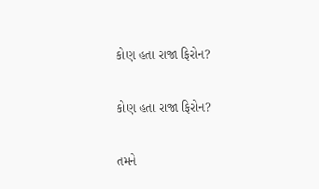કોણ હતા રાજા ફિરોન?

કોણ હતા રાજા ફિરોન?

તમને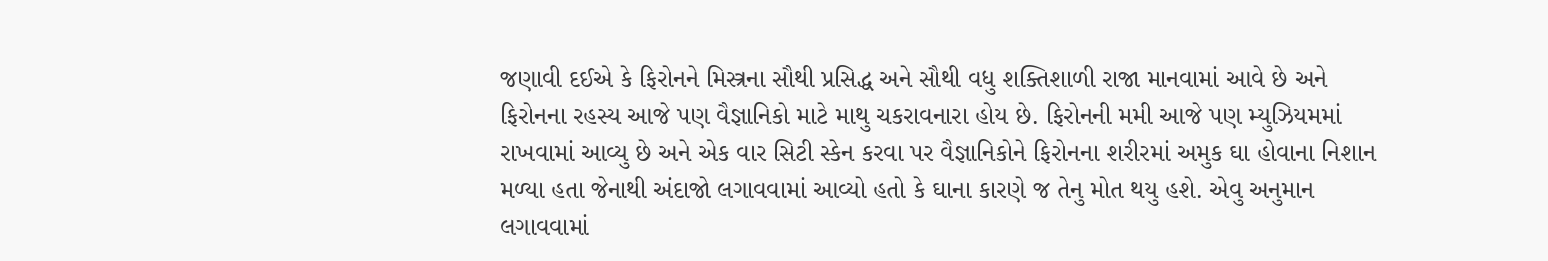જણાવી દઈએ કે ફિરોનને મિસ્ત્રના સૌથી પ્રસિદ્ધ અને સૌથી વધુ શક્તિશાળી રાજા માનવામાં આવે છે અને ફિરોનના રહસ્ય આજે પણ વૈજ્ઞાનિકો માટે માથુ ચકરાવનારા હોય છે. ફિરોનની મમી આજે પણ મ્યુઝિયમમાં રાખવામાં આવ્યુ છે અને એક વાર સિટી સ્કેન કરવા પર વૈજ્ઞાનિકોને ફિરોનના શરીરમાં અમુક ઘા હોવાના નિશાન મળ્યા હતા જેનાથી અંદાજો લગાવવામાં આવ્યો હતો કે ઘાના કારણે જ તેનુ મોત થયુ હશે. એવુ અનુમાન લગાવવામાં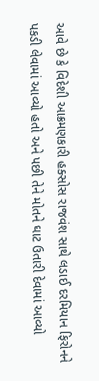આવે છે કે વિદેશી આક્રમણકારી હક્સોસ રાજવંશ સાથે લડાઈ દરમિયાન ફિરોનને પકડી લેવામાં આવ્યો હતો અને પછી તેને મોતને ઘાટ ઉતારી દેવામાં આવ્યો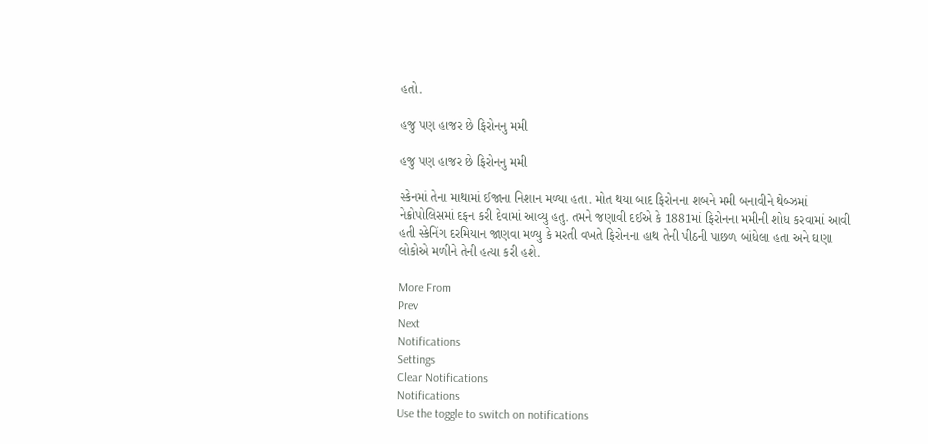હતો.

હજુ પણ હાજર છે ફિરોનનુ મમી

હજુ પણ હાજર છે ફિરોનનુ મમી

સ્કેનમાં તેના માથામાં ઈજાના નિશાન મળ્યા હતા. મોત થયા બાદ ફિરોનના શબને મમી બનાવીને થેબ્ઝમાં નેક્રોપોલિસમાં દફન કરી દેવામાં આવ્યુ હતુ. તમને જણાવી દઈએ કે 1881માં ફિરોનના મમીની શોધ કરવામાં આવી હતી સ્કેનિંગ દરમિયાન જાણવા મળ્યુ કે મરતી વખતે ફિરોનના હાથ તેની પીઠની પાછળ બાંધેલા હતા અને ઘણા લોકોએ મળીને તેની હત્યા કરી હશે.

More From
Prev
Next
Notifications
Settings
Clear Notifications
Notifications
Use the toggle to switch on notifications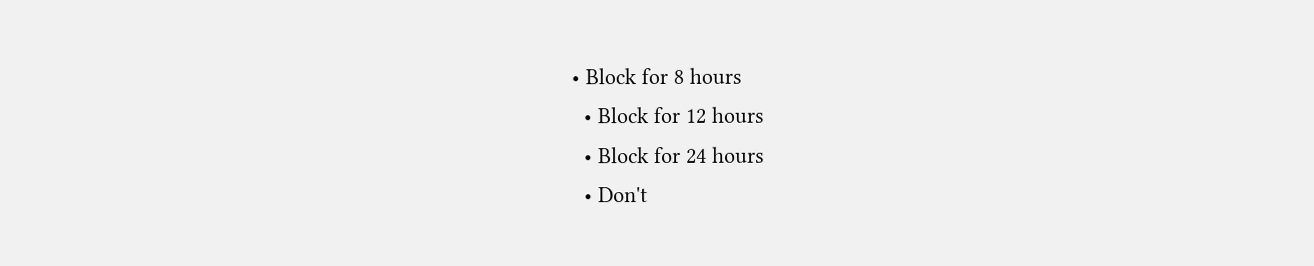• Block for 8 hours
  • Block for 12 hours
  • Block for 24 hours
  • Don't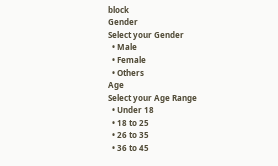block
Gender
Select your Gender
  • Male
  • Female
  • Others
Age
Select your Age Range
  • Under 18
  • 18 to 25
  • 26 to 35
  • 36 to 45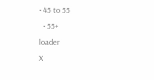• 45 to 55
  • 55+
loader
X